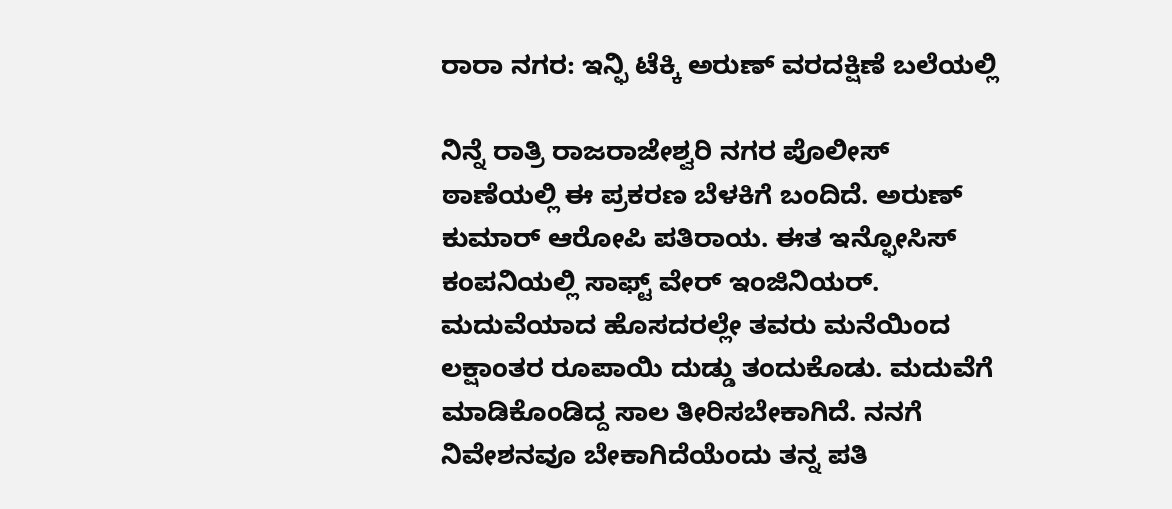ರಾರಾ ನಗರ: ಇನ್ಫಿ ಟೆಕ್ಕಿ ಅರುಣ್ ವರದಕ್ಷಿಣೆ ಬಲೆಯಲ್ಲಿ

ನಿನ್ನೆ ರಾತ್ರಿ ರಾಜರಾಜೇಶ್ವರಿ ನಗರ ಪೊಲೀಸ್ ಠಾಣೆಯಲ್ಲಿ ಈ ಪ್ರಕರಣ ಬೆಳಕಿಗೆ ಬಂದಿದೆ. ಅರುಣ್ ಕುಮಾರ್ ಆರೋಪಿ ಪತಿರಾಯ. ಈತ ಇನ್ಫೋಸಿಸ್ ಕಂಪನಿಯಲ್ಲಿ ಸಾಫ್ಟ್ ವೇರ್ ಇಂಜಿನಿಯರ್.
ಮದುವೆಯಾದ ಹೊಸದರಲ್ಲೇ ತವರು ಮನೆಯಿಂದ ಲಕ್ಷಾಂತರ ರೂಪಾಯಿ ದುಡ್ಡು ತಂದುಕೊಡು. ಮದುವೆಗೆ ಮಾಡಿಕೊಂಡಿದ್ದ ಸಾಲ ತೀರಿಸಬೇಕಾಗಿದೆ. ನನಗೆ ನಿವೇಶನವೂ ಬೇಕಾಗಿದೆಯೆಂದು ತನ್ನ ಪತಿ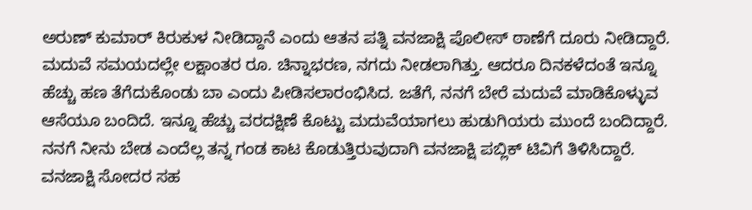ಅರುಣ್ ಕುಮಾರ್ ಕಿರುಕುಳ ನೀಡಿದ್ದಾನೆ ಎಂದು ಆತನ ಪತ್ನಿ ವನಜಾಕ್ಷಿ ಪೊಲೀಸ್ ಠಾಣೆಗೆ ದೂರು ನೀಡಿದ್ದಾರೆ.
ಮದುವೆ ಸಮಯದಲ್ಲೇ ಲಕ್ಷಾಂತರ ರೂ. ಚಿನ್ನಾಭರಣ, ನಗದು ನೀಡಲಾಗಿತ್ತು. ಆದರೂ ದಿನಕಳೆದಂತೆ ಇನ್ನೂ ಹೆಚ್ಚು ಹಣ ತೆಗೆದುಕೊಂಡು ಬಾ ಎಂದು ಪೀಡಿಸಲಾರಂಭಿಸಿದ. ಜತೆಗೆ, ನನಗೆ ಬೇರೆ ಮದುವೆ ಮಾಡಿಕೊಳ್ಳುವ ಆಸೆಯೂ ಬಂದಿದೆ. ಇನ್ನೂ ಹೆಚ್ಚು ವರದಕ್ಷಿಣೆ ಕೊಟ್ಟು ಮದುವೆಯಾಗಲು ಹುಡುಗಿಯರು ಮುಂದೆ ಬಂದಿದ್ದಾರೆ. ನನಗೆ ನೀನು ಬೇಡ ಎಂದೆಲ್ಲ ತನ್ನ ಗಂಡ ಕಾಟ ಕೊಡುತ್ತಿರುವುದಾಗಿ ವನಜಾಕ್ಷಿ ಪಬ್ಲಿಕ್ ಟಿವಿಗೆ ತಿಳಿಸಿದ್ದಾರೆ.
ವನಜಾಕ್ಷಿ ಸೋದರ ಸಹ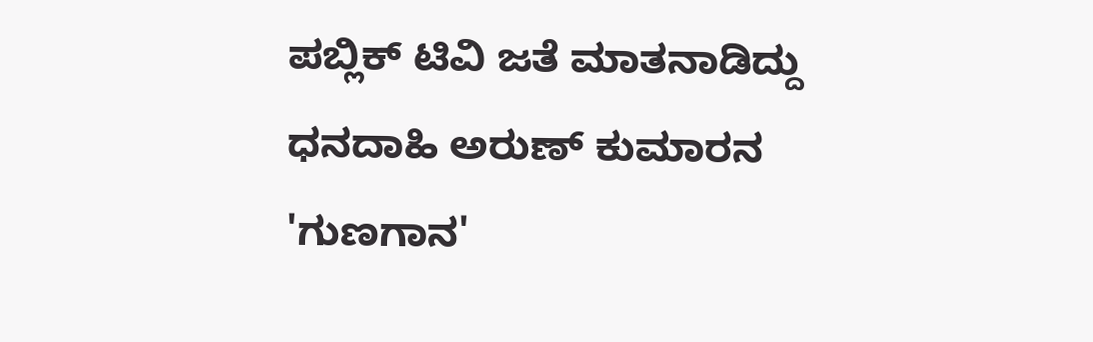ಪಬ್ಲಿಕ್ ಟಿವಿ ಜತೆ ಮಾತನಾಡಿದ್ದು ಧನದಾಹಿ ಅರುಣ್ ಕುಮಾರನ 'ಗುಣಗಾನ'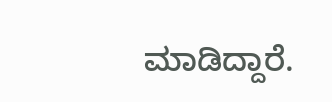ಮಾಡಿದ್ದಾರೆ.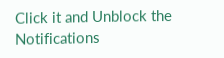Click it and Unblock the Notifications